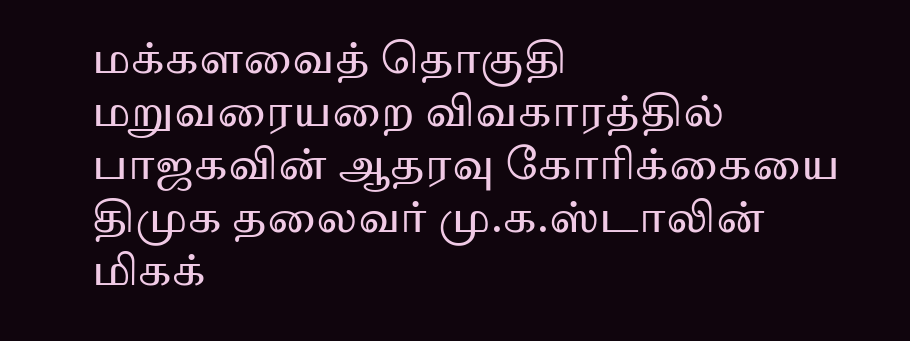மக்களவைத் தொகுதி மறுவரையறை விவகாரத்தில் பாஜகவின் ஆதரவு கோரிக்கையை திமுக தலைவர் மு.க.ஸ்டாலின் மிகக்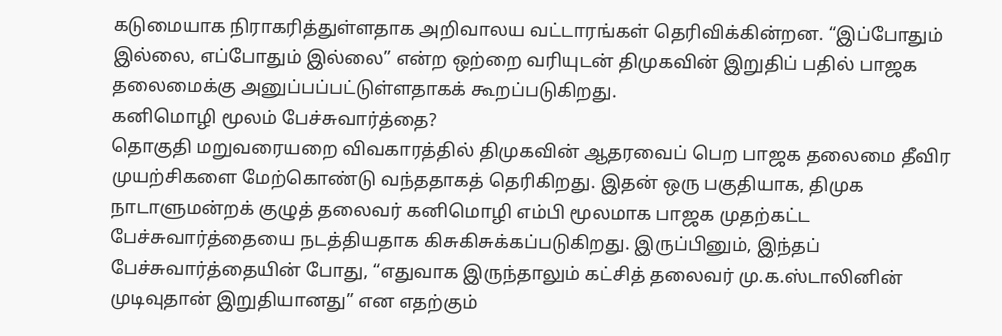கடுமையாக நிராகரித்துள்ளதாக அறிவாலய வட்டாரங்கள் தெரிவிக்கின்றன. “இப்போதும் இல்லை, எப்போதும் இல்லை” என்ற ஒற்றை வரியுடன் திமுகவின் இறுதிப் பதில் பாஜக தலைமைக்கு அனுப்பப்பட்டுள்ளதாகக் கூறப்படுகிறது.
கனிமொழி மூலம் பேச்சுவார்த்தை?
தொகுதி மறுவரையறை விவகாரத்தில் திமுகவின் ஆதரவைப் பெற பாஜக தலைமை தீவிர முயற்சிகளை மேற்கொண்டு வந்ததாகத் தெரிகிறது. இதன் ஒரு பகுதியாக, திமுக நாடாளுமன்றக் குழுத் தலைவர் கனிமொழி எம்பி மூலமாக பாஜக முதற்கட்ட பேச்சுவார்த்தையை நடத்தியதாக கிசுகிசுக்கப்படுகிறது. இருப்பினும், இந்தப் பேச்சுவார்த்தையின் போது, “எதுவாக இருந்தாலும் கட்சித் தலைவர் மு.க.ஸ்டாலினின் முடிவுதான் இறுதியானது” என எதற்கும்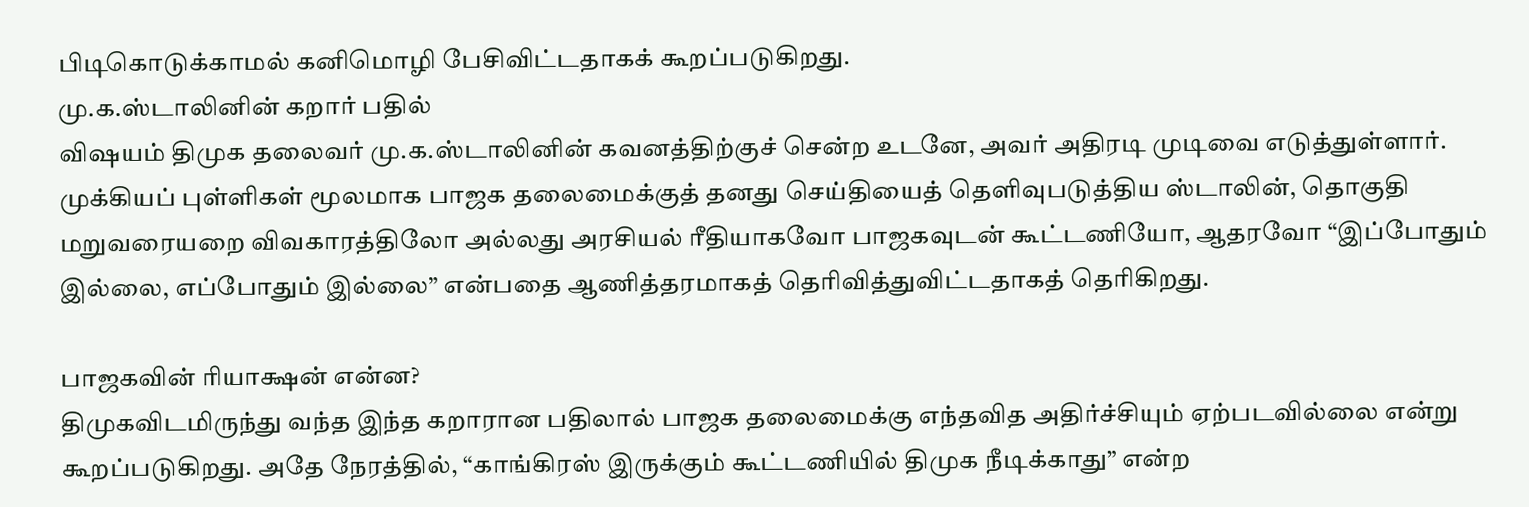பிடிகொடுக்காமல் கனிமொழி பேசிவிட்டதாகக் கூறப்படுகிறது.
மு.க.ஸ்டாலினின் கறார் பதில்
விஷயம் திமுக தலைவர் மு.க.ஸ்டாலினின் கவனத்திற்குச் சென்ற உடனே, அவர் அதிரடி முடிவை எடுத்துள்ளார். முக்கியப் புள்ளிகள் மூலமாக பாஜக தலைமைக்குத் தனது செய்தியைத் தெளிவுபடுத்திய ஸ்டாலின், தொகுதி மறுவரையறை விவகாரத்திலோ அல்லது அரசியல் ரீதியாகவோ பாஜகவுடன் கூட்டணியோ, ஆதரவோ “இப்போதும் இல்லை, எப்போதும் இல்லை” என்பதை ஆணித்தரமாகத் தெரிவித்துவிட்டதாகத் தெரிகிறது.

பாஜகவின் ரியாக்ஷன் என்ன?
திமுகவிடமிருந்து வந்த இந்த கறாரான பதிலால் பாஜக தலைமைக்கு எந்தவித அதிர்ச்சியும் ஏற்படவில்லை என்று கூறப்படுகிறது. அதே நேரத்தில், “காங்கிரஸ் இருக்கும் கூட்டணியில் திமுக நீடிக்காது” என்ற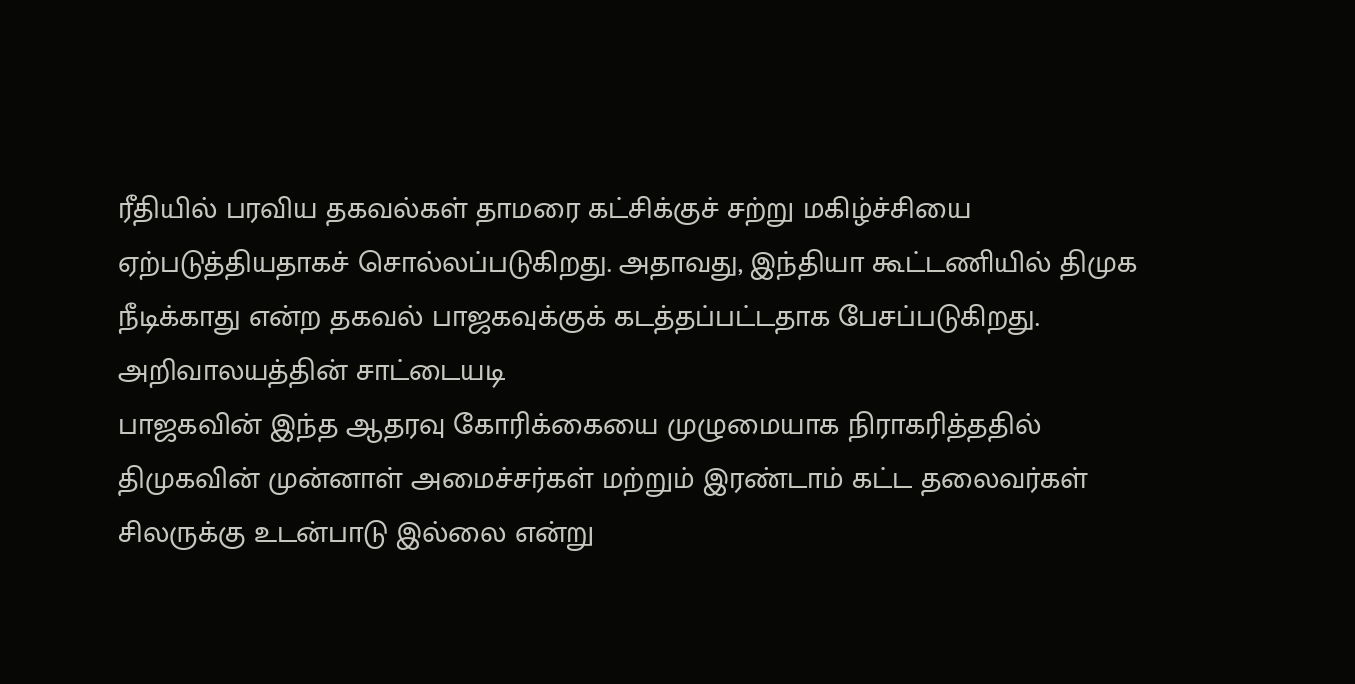ரீதியில் பரவிய தகவல்கள் தாமரை கட்சிக்குச் சற்று மகிழ்ச்சியை ஏற்படுத்தியதாகச் சொல்லப்படுகிறது. அதாவது, இந்தியா கூட்டணியில் திமுக நீடிக்காது என்ற தகவல் பாஜகவுக்குக் கடத்தப்பட்டதாக பேசப்படுகிறது.
அறிவாலயத்தின் சாட்டையடி
பாஜகவின் இந்த ஆதரவு கோரிக்கையை முழுமையாக நிராகரித்ததில் திமுகவின் முன்னாள் அமைச்சர்கள் மற்றும் இரண்டாம் கட்ட தலைவர்கள் சிலருக்கு உடன்பாடு இல்லை என்று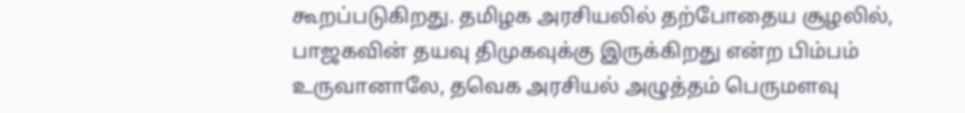கூறப்படுகிறது. தமிழக அரசியலில் தற்போதைய சூழலில், பாஜகவின் தயவு திமுகவுக்கு இருக்கிறது என்ற பிம்பம் உருவானாலே, தவெக அரசியல் அழுத்தம் பெருமளவு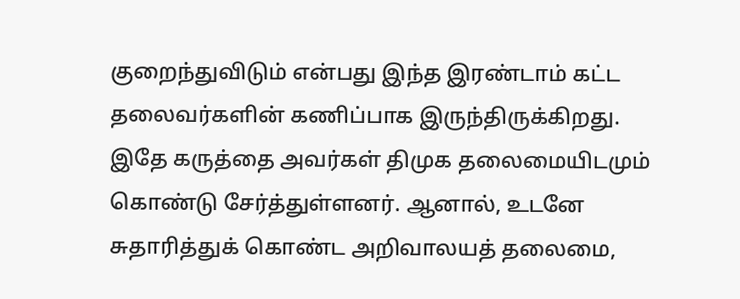குறைந்துவிடும் என்பது இந்த இரண்டாம் கட்ட தலைவர்களின் கணிப்பாக இருந்திருக்கிறது.
இதே கருத்தை அவர்கள் திமுக தலைமையிடமும் கொண்டு சேர்த்துள்ளனர். ஆனால், உடனே சுதாரித்துக் கொண்ட அறிவாலயத் தலைமை,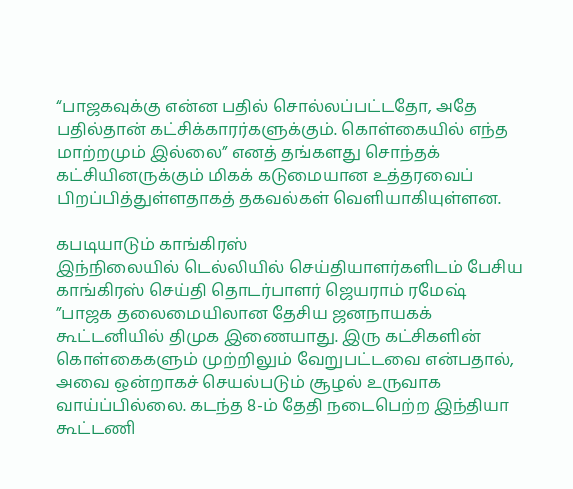“பாஜகவுக்கு என்ன பதில் சொல்லப்பட்டதோ, அதே பதில்தான் கட்சிக்காரர்களுக்கும். கொள்கையில் எந்த மாற்றமும் இல்லை” எனத் தங்களது சொந்தக் கட்சியினருக்கும் மிகக் கடுமையான உத்தரவைப் பிறப்பித்துள்ளதாகத் தகவல்கள் வெளியாகியுள்ளன.

கபடியாடும் காங்கிரஸ்
இந்நிலையில் டெல்லியில் செய்தியாளர்களிடம் பேசிய காங்கிரஸ் செய்தி தொடர்பாளர் ஜெயராம் ரமேஷ் ”பாஜக தலைமையிலான தேசிய ஜனநாயகக் கூட்டனியில் திமுக இணையாது. இரு கட்சிகளின் கொள்கைகளும் முற்றிலும் வேறுபட்டவை என்பதால், அவை ஒன்றாகச் செயல்படும் சூழல் உருவாக வாய்ப்பில்லை. கடந்த 8-ம் தேதி நடைபெற்ற இந்தியா கூட்டணி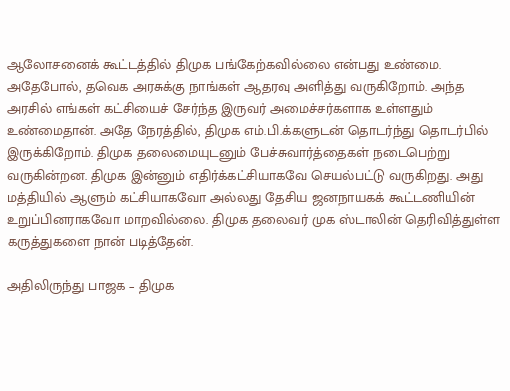ஆலோசனைக் கூட்டத்தில் திமுக பங்கேற்கவில்லை என்பது உண்மை.
அதேபோல், தவெக அரசுக்கு நாங்கள் ஆதரவு அளித்து வருகிறோம். அந்த அரசில் எங்கள் கட்சியைச் சேர்ந்த இருவர் அமைச்சர்களாக உள்ளதும் உண்மைதான். அதே நேரத்தில், திமுக எம்.பி.க்களுடன் தொடர்ந்து தொடர்பில் இருக்கிறோம். திமுக தலைமையுடனும் பேச்சுவார்த்தைகள் நடைபெற்று வருகின்றன. திமுக இன்னும் எதிர்க்கட்சியாகவே செயல்பட்டு வருகிறது. அது மத்தியில் ஆளும் கட்சியாகவோ அல்லது தேசிய ஜனநாயகக் கூட்டணியின் உறுப்பினராகவோ மாறவில்லை. திமுக தலைவர் முக ஸ்டாலின் தெரிவித்துள்ள கருத்துகளை நான் படித்தேன்.

அதிலிருந்து பாஜக – திமுக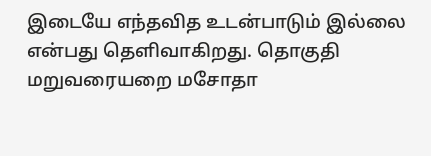இடையே எந்தவித உடன்பாடும் இல்லை என்பது தெளிவாகிறது. தொகுதி மறுவரையறை மசோதா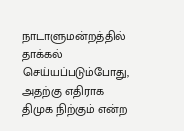நாடாளுமன்றத்தில் தாக்கல் செய்யப்படும்போது, அதற்கு எதிராக திமுக நிற்கும் என்ற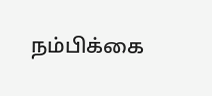நம்பிக்கை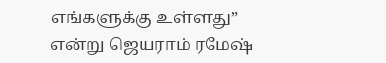எங்களுக்கு உள்ளது” என்று ஜெயராம் ரமேஷ்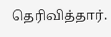தெரிவித்தார்.